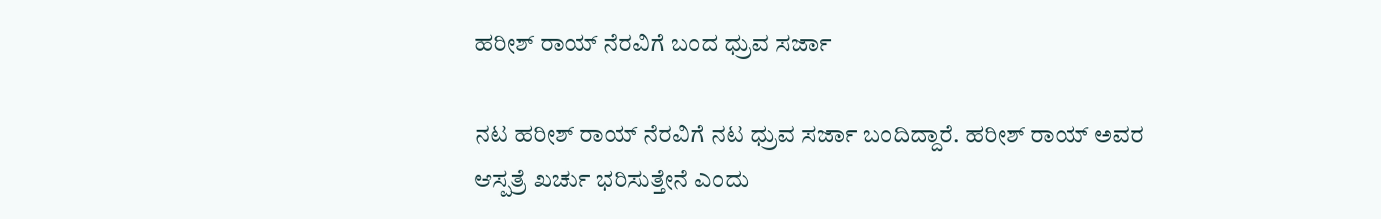ಹರೀಶ್ ರಾಯ್ ನೆರವಿಗೆ ಬಂದ ಧ್ರುವ ಸರ್ಜಾ

ನಟ ಹರೀಶ್ ರಾಯ್ ನೆರವಿಗೆ ನಟ ಧ್ರುವ ಸರ್ಜಾ ಬಂದಿದ್ದಾರೆ. ಹರೀಶ್ ರಾಯ್ ಅವರ ಆಸ್ಪತ್ರೆ ಖರ್ಚು ಭರಿಸುತ್ತೇನೆ ಎಂದು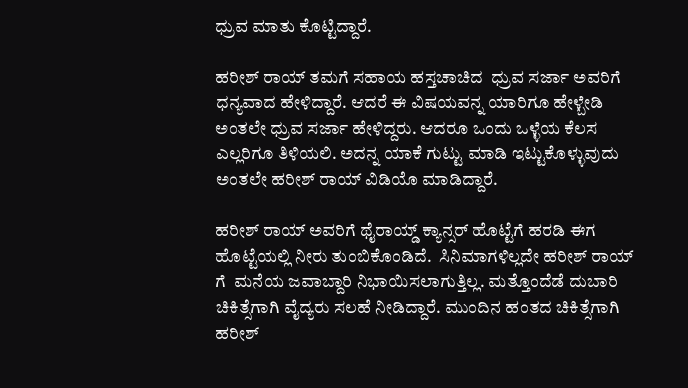ಧ್ರುವ ಮಾತು ಕೊಟ್ಟಿದ್ದಾರೆ.

ಹರೀಶ್ ರಾಯ್ ತಮಗೆ ಸಹಾಯ ಹಸ್ತಚಾಚಿದ  ಧ್ರುವ ಸರ್ಜಾ ಅವರಿಗೆ ಧನ್ಯವಾದ ಹೇಳಿದ್ದಾರೆ. ಆದರೆ ಈ ವಿಷಯವನ್ನ ಯಾರಿಗೂ ಹೇಳ್ಬೇಡಿ ಅಂತಲೇ ಧ್ರುವ ಸರ್ಜಾ ಹೇಳಿದ್ದರು. ಆದರೂ ಒಂದು ಒಳ್ಳೆಯ ಕೆಲಸ  ಎಲ್ಲರಿಗೂ ತಿಳಿಯಲಿ. ಅದನ್ನ ಯಾಕೆ ಗುಟ್ಟು ಮಾಡಿ ಇಟ್ಟುಕೊಳ್ಳುವುದು ಅಂತಲೇ ಹರೀಶ್ ರಾಯ್ ವಿಡಿಯೊ ಮಾಡಿದ್ದಾರೆ.

ಹರೀಶ್ ರಾಯ್ ಅವರಿಗೆ ಥೈರಾಯ್ಡ್ ಕ್ಯಾನ್ಸರ್ ಹೊಟ್ಟೆಗೆ ಹರಡಿ ಈಗ ಹೊಟ್ಟೆಯಲ್ಲಿ ನೀರು ತುಂಬಿಕೊಂಡಿದೆ.  ಸಿನಿಮಾಗಳಿಲ್ಲದೇ ಹರೀಶ್ ರಾಯ್ ಗೆ  ಮನೆಯ ಜವಾಬ್ದಾರಿ ನಿಭಾಯಿಸಲಾಗುತ್ತಿಲ್ಲ. ಮತ್ತೊಂದೆಡೆ ದುಬಾರಿ ಚಿಕಿತ್ಸೆಗಾಗಿ ವೈದ್ಯರು ಸಲಹೆ ನೀಡಿದ್ದಾರೆ. ಮುಂದಿನ ಹಂತದ ಚಿಕಿತ್ಸೆಗಾಗಿ ಹರೀಶ್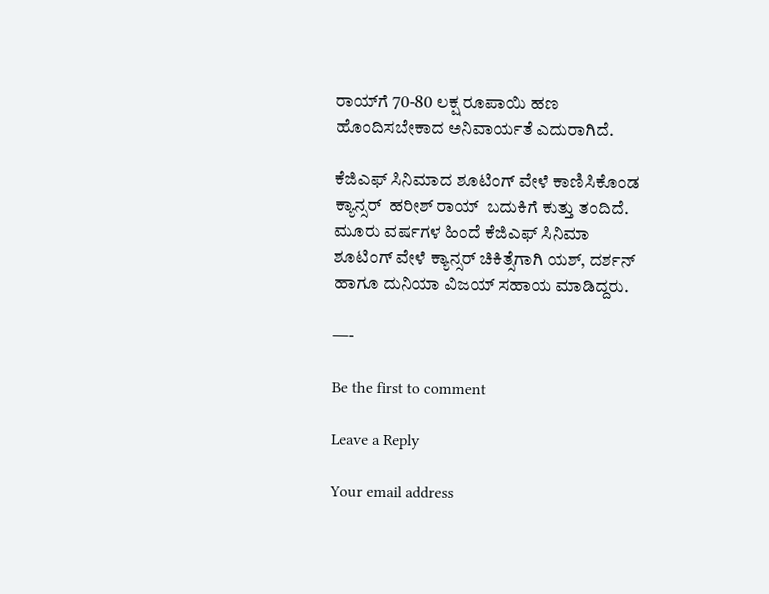ರಾಯ್‌ಗೆ 70-80 ಲಕ್ಷ ರೂಪಾಯಿ ಹಣ ಹೊಂದಿಸಬೇಕಾದ ಅನಿವಾರ್ಯತೆ ಎದುರಾಗಿದೆ.

ಕೆಜಿಎಫ್ ಸಿನಿಮಾದ ಶೂಟಿಂಗ್ ವೇಳೆ ಕಾಣಿಸಿಕೊಂಡ ಕ್ಯಾನ್ಸರ್  ಹರೀಶ್ ರಾಯ್  ಬದುಕಿಗೆ ಕುತ್ತು ತಂದಿದೆ.    ಮೂರು ವರ್ಷಗಳ ಹಿಂದೆ ಕೆಜಿಎಫ್ ಸಿನಿಮಾ ಶೂಟಿಂಗ್ ವೇಳೆ ಕ್ಯಾನ್ಸರ್ ಚಿಕಿತ್ಸೆಗಾಗಿ ಯಶ್, ದರ್ಶನ್ ಹಾಗೂ ದುನಿಯಾ ವಿಜಯ್ ಸಹಾಯ ಮಾಡಿದ್ದರು.

—-

Be the first to comment

Leave a Reply

Your email address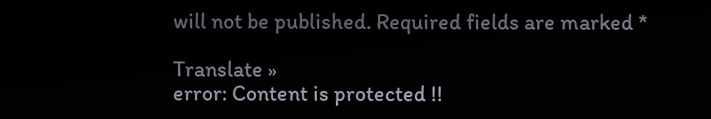will not be published. Required fields are marked *

Translate »
error: Content is protected !!